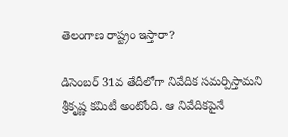తెలంగాణ రాష్ట్రం ఇస్తారా?

డిసెంబర్ 31వ తేదీలోగా నివేదిక సమర్పిస్తామని శ్రీకృష్ణ కమిటీ అంటోంది. ఆ నివేదికపైనే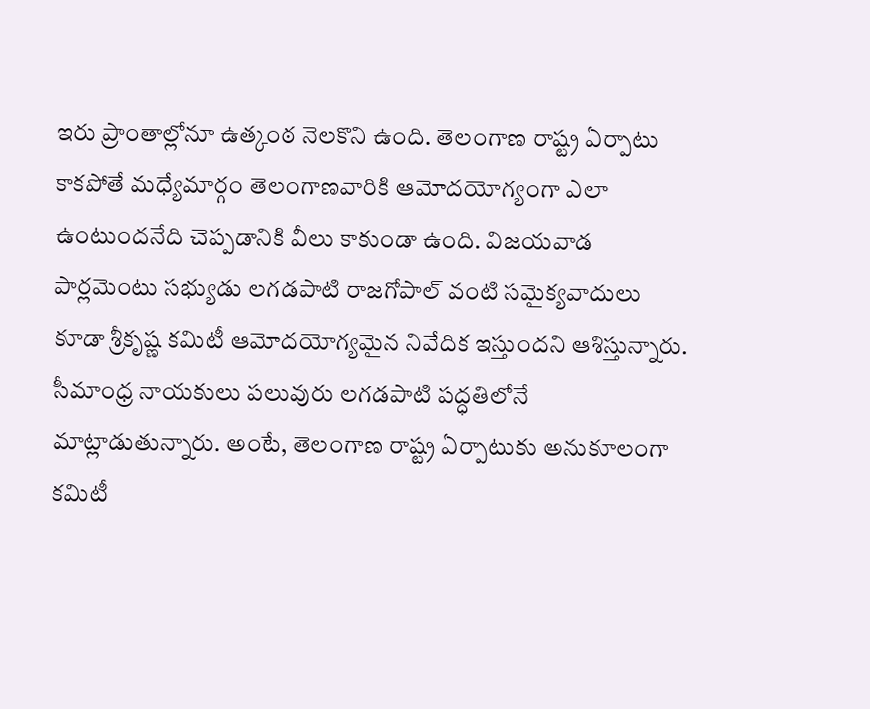ఇరు ప్రాంతాల్లోనూ ఉత్కంఠ నెలకొని ఉంది. తెలంగాణ రాష్ట్ర ఏర్పాటు కాకపోతే మధ్యేమార్గం తెలంగాణవారికి ఆమోదయోగ్యంగా ఎలా ఉంటుందనేది చెప్పడానికి వీలు కాకుండా ఉంది. విజయవాడ పార్లమెంటు సభ్యుడు లగడపాటి రాజగోపాల్ వంటి సమైక్యవాదులు కూడా శ్రీకృష్ణ కమిటీ ఆమోదయోగ్యమైన నివేదిక ఇస్తుందని ఆశిస్తున్నారు. సీమాంధ్ర నాయకులు పలువురు లగడపాటి పద్ధతిలోనే మాట్లాడుతున్నారు. అంటే, తెలంగాణ రాష్ట్ర ఏర్పాటుకు అనుకూలంగా కమిటీ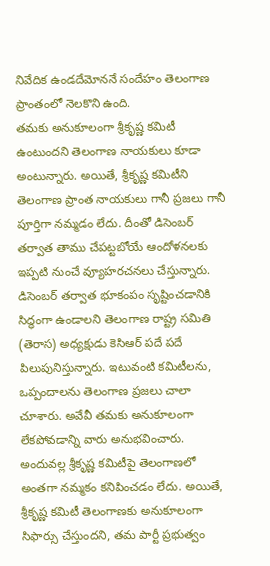నివేదిక ఉండదేమోననే సందేహం తెలంగాణ ప్రాంతంలో నెలకొని ఉంది.
తమకు అనుకూలంగా శ్రీకృష్ణ కమిటీ ఉంటుందని తెలంగాణ నాయకులు కూడా అంటున్నారు. అయితే, శ్రీకృష్ణ కమిటీని తెలంగాణ ప్రాంత నాయకులు గానీ ప్రజలు గానీ పూర్తిగా నమ్మడం లేదు. దీంతో డిసెంబర్ తర్వాత తాము చేపట్టబోయే ఆందోళనలకు ఇప్పటి నుంచే వ్యూహరచనలు చేస్తున్నారు. డిసెంబర్ తర్వాత భూకంపం సృష్టించడానికి సిద్ధంగా ఉండాలని తెలంగాణ రాష్ట్ర సమితి (తెరాస) అధ్యక్షుడు కెసిఆర్ పదే పదే పిలుపునిస్తున్నారు. ఇటువంటి కమిటీలను, ఒప్పందాలను తెలంగాణ ప్రజలు చాలా చూశారు. అవేవీ తమకు అనుకూలంగా లేకపోవడాన్ని వారు అనుభవించారు. అందువల్ల శ్రీకృష్ణ కమిటీపై తెలంగాణలో అంతగా నమ్మకం కనిపించడం లేదు. అయితే, శ్రీకృష్ణ కమిటీ తెలంగాణకు అనుకూలంగా సిఫార్సు చేస్తుందని, తమ పార్టీ ప్రభుత్వం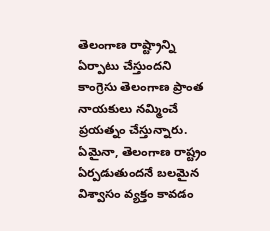తెలంగాణ రాష్ట్రాన్ని ఏర్పాటు చేస్తుందని కాంగ్రెసు తెలంగాణ ప్రాంత నాయకులు నమ్మించే ప్రయత్నం చేస్తున్నారు. ఏమైనా, తెలంగాణ రాష్ట్రం ఏర్పడుతుందనే బలమైన విశ్వాసం వ్యక్తం కావడం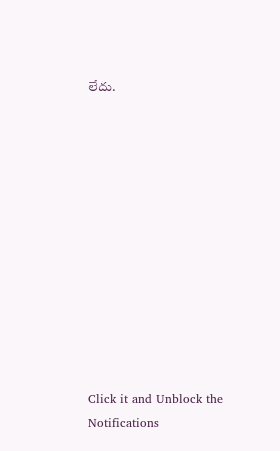లేదు.












Click it and Unblock the Notifications